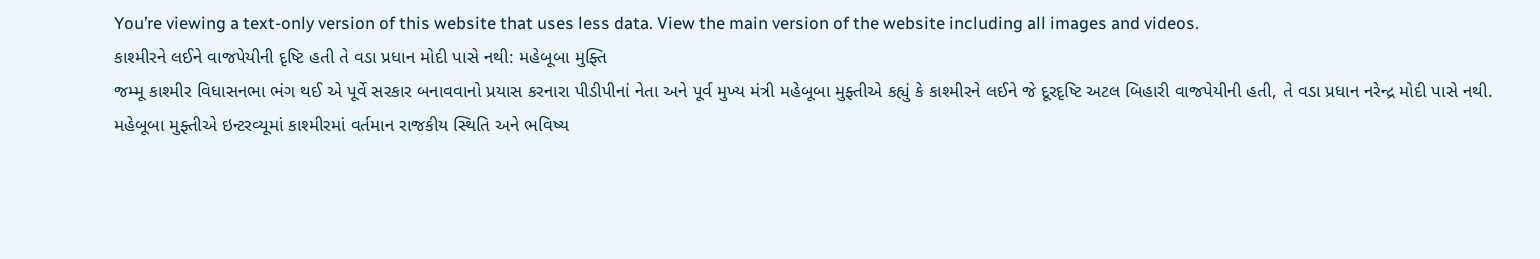You’re viewing a text-only version of this website that uses less data. View the main version of the website including all images and videos.
કાશ્મીરને લઈને વાજપેયીની દૃષ્ટિ હતી તે વડા પ્રધાન મોદી પાસે નથી: મહેબૂબા મુફ્તિ
જમ્મૂ કાશ્મીર વિધાસનભા ભંગ થઈ એ પૂર્વે સરકાર બનાવવાનો પ્રયાસ કરનારા પીડીપીનાં નેતા અને પૂર્વ મુખ્ય મંત્રી મહેબૂબા મુફ્તીએ કહ્યું કે કાશ્મીરને લઈને જે દૂરદૃષ્ટિ અટલ બિહારી વાજપેયીની હતી, તે વડા પ્રધાન નરેન્દ્ર મોદી પાસે નથી.
મહેબૂબા મુફ્તીએ ઇન્ટરવ્યૂમાં કાશ્મીરમાં વર્તમાન રાજકીય સ્થિતિ અને ભવિષ્ય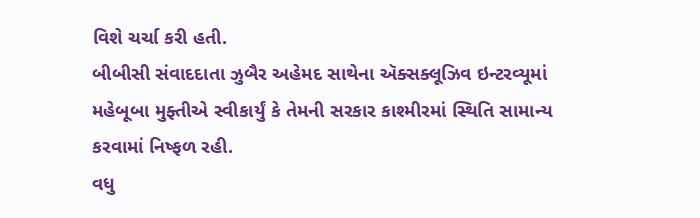વિશે ચર્ચા કરી હતી.
બીબીસી સંવાદદાતા ઝુબૈર અહેમદ સાથેના ઍક્સક્લૂઝિવ ઇન્ટરવ્યૂમાં મહેબૂબા મુફ્તીએ સ્વીકાર્યું કે તેમની સરકાર કાશ્મીરમાં સ્થિતિ સામાન્ય કરવામાં નિષ્ફળ રહી.
વધુ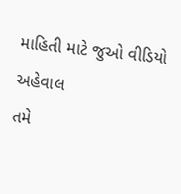માહિતી માટે જુઓ વીડિયો અહેવાલ
તમે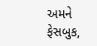અમને ફેસબુક,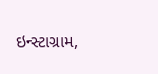ઇન્સ્ટાગ્રામ,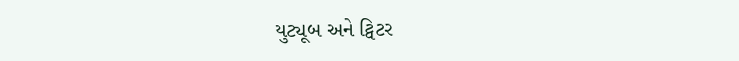યુટ્યૂબ અને ટ્વિટર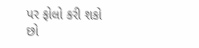પર ફોલો કરી શકો છો